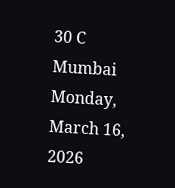30 C
Mumbai
Monday, March 16, 2026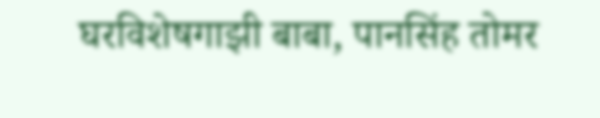घरविशेषगाझी बाबा, पानसिंह तोमर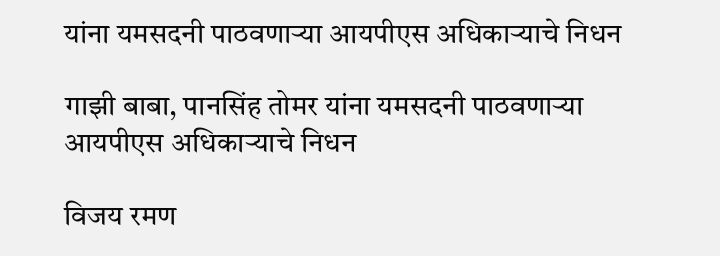यांना यमसदनी पाठवणाऱ्या आयपीएस अधिकाऱ्याचे निधन

गाझी बाबा, पानसिंह तोमर यांना यमसदनी पाठवणाऱ्या आयपीएस अधिकाऱ्याचे निधन

विजय रमण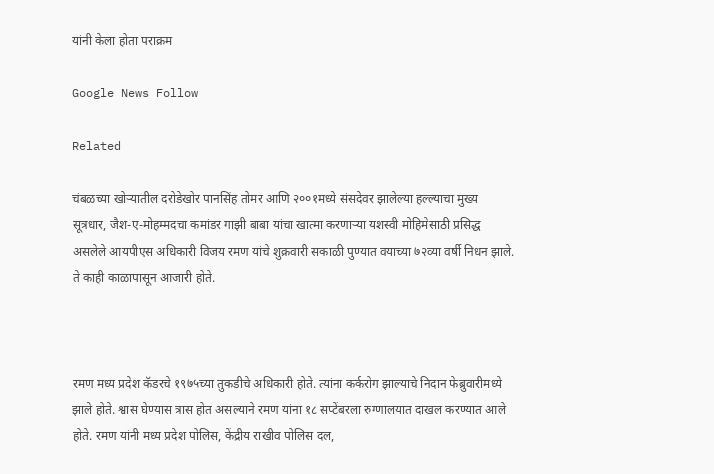यांनी केला होता पराक्रम

Google News Follow

Related

चंबळच्या खोऱ्यातील दरोडेखोर पानसिंह तोमर आणि २००१मध्ये संसदेवर झालेल्या हल्ल्याचा मुख्य सूत्रधार, जैश-ए-मोहम्मदचा कमांडर गाझी बाबा यांचा खात्मा करणाऱ्या यशस्वी मोहिमेसाठी प्रसिद्ध असलेले आयपीएस अधिकारी विजय रमण यांचे शुक्रवारी सकाळी पुण्यात वयाच्या ७२व्या वर्षी निधन झाले. ते काही काळापासून आजारी होते.



रमण मध्य प्रदेश कॅडरचे १९७५च्या तुकडीचे अधिकारी होते. त्यांना कर्करोग झाल्याचे निदान फेब्रुवारीमध्ये झाले होते. श्वास घेण्यास त्रास होत असल्याने रमण यांना १८ सप्टेंबरला रुग्णालयात दाखल करण्यात आले होते. रमण यांनी मध्य प्रदेश पोलिस, केंद्रीय राखीव पोलिस दल,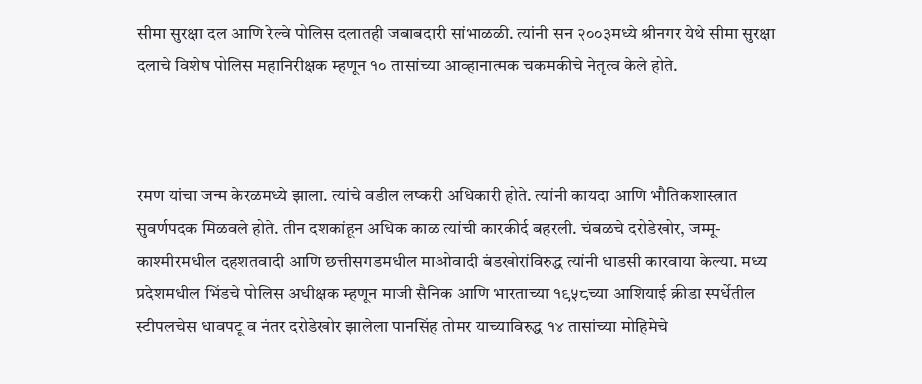सीमा सुरक्षा दल आणि रेल्वे पोलिस दलातही जबाबदारी सांभाळळी. त्यांनी सन २००३मध्ये श्रीनगर येथे सीमा सुरक्षा दलाचे विशेष पोलिस महानिरीक्षक म्हणून १० तासांच्या आव्हानात्मक चकमकीचे नेतृत्व केले होते.



रमण यांचा जन्म केरळमध्ये झाला. त्यांचे वडील लष्करी अधिकारी होते. त्यांनी कायदा आणि भौतिकशास्त्रात सुवर्णपदक मिळवले होते. तीन दशकांहून अधिक काळ त्यांची कारकीर्द बहरली. चंबळचे दरोडेखोर, जम्मू-काश्मीरमधील दहशतवादी आणि छत्तीसगडमधील माओवादी बंडखोरांविरुद्ध त्यांनी धाडसी कारवाया केल्या. मध्य प्रदेशमधील भिंडचे पोलिस अधीक्षक म्हणून माजी सैनिक आणि भारताच्या १९५८च्या आशियाई क्रीडा स्पर्धेतील स्टीपलचेस धावपटू व नंतर दरोडेखोर झालेला पानसिंह तोमर याच्याविरुद्ध १४ तासांच्या मोहिमेचे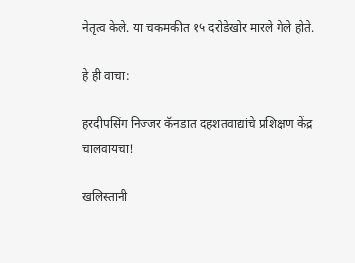नेतृत्व केले. या चकमकीत १५ दरोडेखोर मारले गेले होते.

हे ही वाचा:

हरदीपसिंग निज्जर कॅनडात दहशतवाद्यांचे प्रशिक्षण केंद्र चालवायचा!

खलिस्तानी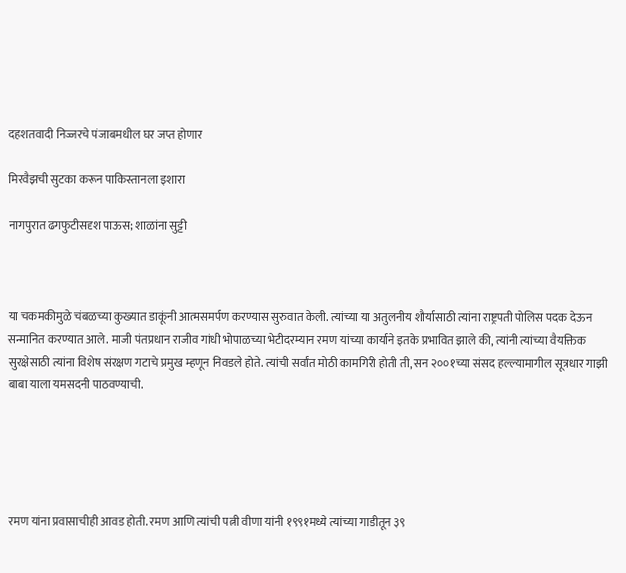दहशतवादी निज्जरचे पंजाबमधील घर जप्त होणार

मिरवैझची सुटका करून पाकिस्तानला इशारा

नागपुरात ढगफुटीसदृश पाऊस; शाळांना सुट्टी



या चकमकीमुळे चंबळच्या कुख्यात डाकूंनी आत्मसमर्पण करण्यास सुरुवात केली. त्यांच्या या अतुलनीय शौर्यासाठी त्यांना राष्ट्रपती पोलिस पदक देऊन सन्मानित करण्यात आले. माजी पंतप्रधान राजीव गांधी भोपाळच्या भेटीदरम्यान रमण यांच्या कार्याने इतके प्रभावित झाले की, त्यांनी त्यांच्या वैयक्तिक सुरक्षेसाठी त्यांना विशेष संरक्षण गटाचे प्रमुख म्हणून निवडले होते. त्यांची सर्वांत मोठी कामगिरी होती ती, सन २००१च्या संसद हल्ल्यामागील सूत्रधार गाझी बाबा याला यमसदनी पाठवण्याची.





रमण यांना प्रवासाचीही आवड होती. रमण आणि त्यांची पत्नी वीणा यांनी १९९१मध्ये त्यांच्या गाडीतून ३९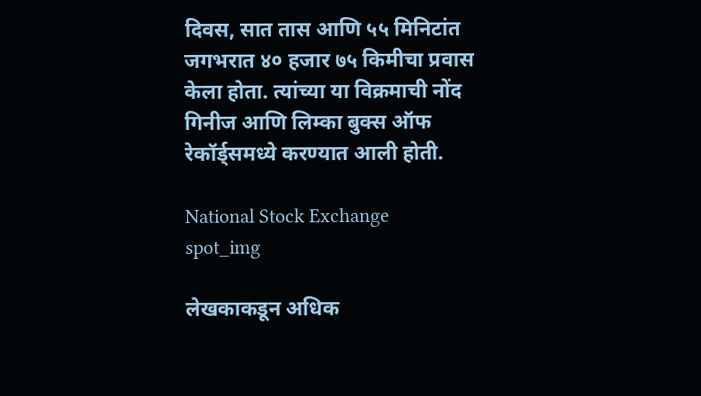दिवस, सात तास आणि ५५ मिनिटांत जगभरात ४० हजार ७५ किमीचा प्रवास केला होता. त्यांच्या या विक्रमाची नोंद गिनीज आणि लिम्का बुक्स ऑफ रेकॉर्ड्समध्ये करण्यात आली होती.

National Stock Exchange
spot_img

लेखकाकडून अधिक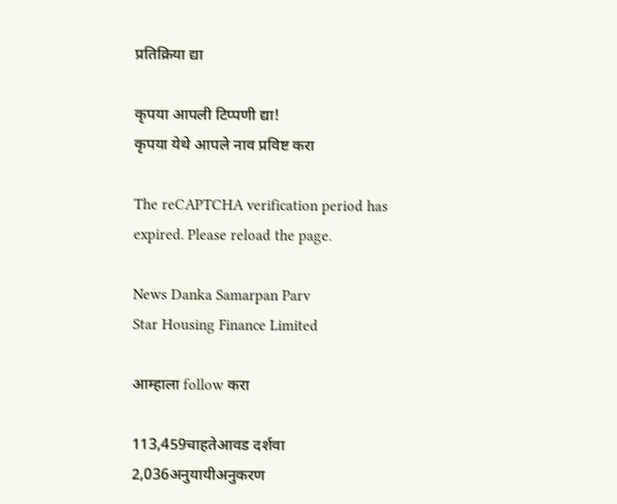प्रतिक्रिया द्या

कृपया आपली टिप्पणी द्या!
कृपया येथे आपले नाव प्रविष्ट करा

The reCAPTCHA verification period has expired. Please reload the page.

News Danka Samarpan Parv
Star Housing Finance Limited

आम्हाला follow करा

113,459चाहतेआवड दर्शवा
2,036अनुयायीअनुकरण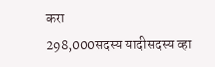करा
298,000सदस्य यादीसदस्य व्हा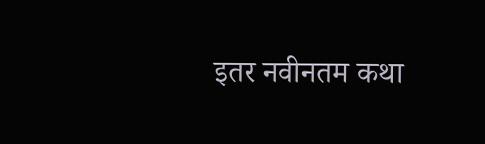इतर नवीनतम कथा